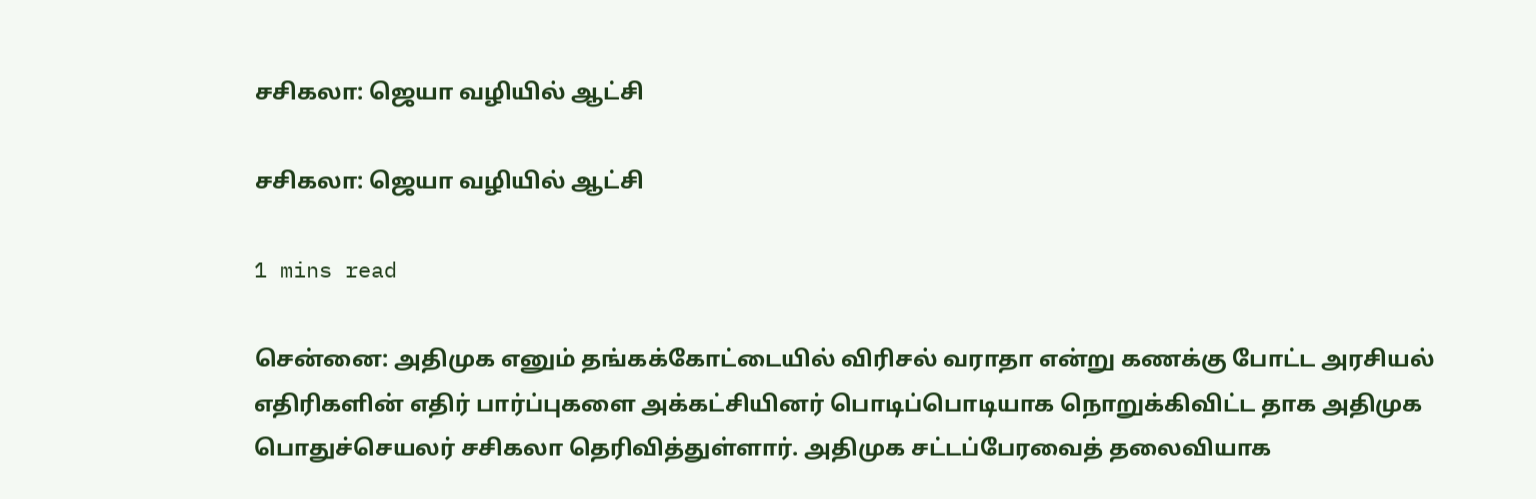சசிகலா: ஜெயா வழியில் ஆட்சி

சசிகலா: ஜெயா வழியில் ஆட்சி

1 mins read

சென்னை: அதிமுக எனும் தங்கக்கோட்டையில் விரிசல் வராதா என்று கணக்கு போட்ட அரசியல் எதிரிகளின் எதிர் பார்ப்புகளை அக்கட்சியினர் பொடிப்பொடியாக நொறுக்கிவிட்ட தாக அதிமுக பொதுச்செயலர் சசிகலா தெரிவித்துள்ளார். அதிமுக சட்டப்பேரவைத் தலைவியாக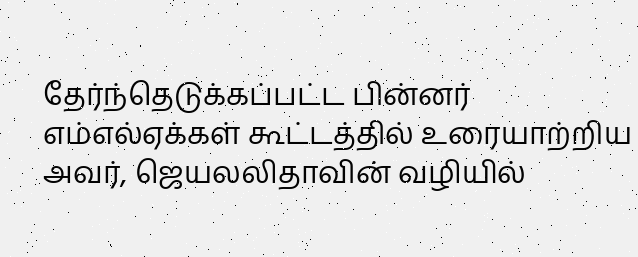தேர்ந்தெடுக்கப்பட்ட பின்னர் எம்எல்ஏக்கள் கூட்டத்தில் உரையாற்றிய அவர், ஜெயலலிதாவின் வழியில்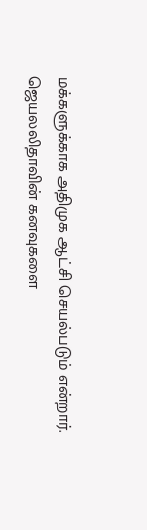மக்களுக்காக அதிமுக ஆட்சி செயல்படும் என்றார். ஜெயலலிதாவின் கனவுகளை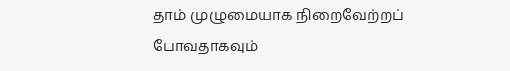தாம் முழுமையாக நிறைவேற்றப் போவதாகவும்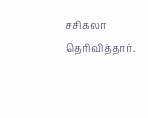சசிகலா தெரிவித்தார்.